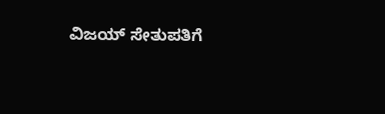ವಿಜಯ್ ಸೇತುಪತಿಗೆ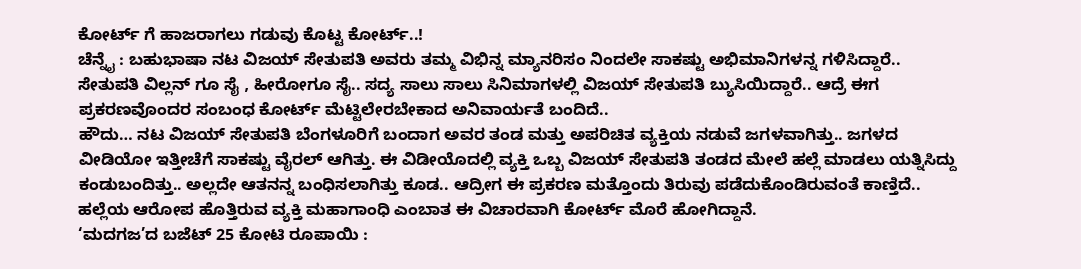ಕೋರ್ಟ್ ಗೆ ಹಾಜರಾಗಲು ಗಡುವು ಕೊಟ್ಟ ಕೋರ್ಟ್..!
ಚೆನ್ನೈ : ಬಹುಭಾಷಾ ನಟ ವಿಜಯ್ ಸೇತುಪತಿ ಅವರು ತಮ್ಮ ವಿಭಿನ್ನ ಮ್ಯಾನರಿಸಂ ನಿಂದಲೇ ಸಾಕಷ್ಟು ಅಭಿಮಾನಿಗಳನ್ನ ಗಳಿಸಿದ್ದಾರೆ.. ಸೇತುಪತಿ ವಿಲ್ಲನ್ ಗೂ ಸೈ , ಹೀರೋಗೂ ಸೈ.. ಸದ್ಯ ಸಾಲು ಸಾಲು ಸಿನಿಮಾಗಳಲ್ಲಿ ವಿಜಯ್ ಸೇತುಪತಿ ಬ್ಯುಸಿಯಿದ್ದಾರೆ.. ಆದ್ರೆ ಈಗ ಪ್ರಕರಣವೊಂದರ ಸಂಬಂಧ ಕೋರ್ಟ್ ಮೆಟ್ಟಿಲೇರಬೇಕಾದ ಅನಿವಾರ್ಯತೆ ಬಂದಿದೆ..
ಹೌದು… ನಟ ವಿಜಯ್ ಸೇತುಪತಿ ಬೆಂಗಳೂರಿಗೆ ಬಂದಾಗ ಅವರ ತಂಡ ಮತ್ತು ಅಪರಿಚಿತ ವ್ಯಕ್ತಿಯ ನಡುವೆ ಜಗಳವಾಗಿತ್ತು.. ಜಗಳದ ವೀಡಿಯೋ ಇತ್ತೀಚೆಗೆ ಸಾಕಷ್ಟು ವೈರಲ್ ಆಗಿತ್ತು. ಈ ವಿಡೀಯೊದಲ್ಲಿ ವ್ಯಕ್ತಿ ಒಬ್ಬ ವಿಜಯ್ ಸೇತುಪತಿ ತಂಡದ ಮೇಲೆ ಹಲ್ಲೆ ಮಾಡಲು ಯತ್ನಿಸಿದ್ದು ಕಂಡುಬಂದಿತ್ತು.. ಅಲ್ಲದೇ ಆತನನ್ನ ಬಂಧಿಸಲಾಗಿತ್ತು ಕೂಡ.. ಆದ್ರೀಗ ಈ ಪ್ರಕರಣ ಮತ್ತೊಂದು ತಿರುವು ಪಡೆದುಕೊಂಡಿರುವಂತೆ ಕಾಣ್ತಿದೆ.. ಹಲ್ಲೆಯ ಆರೋಪ ಹೊತ್ತಿರುವ ವ್ಯಕ್ತಿ ಮಹಾಗಾಂಧಿ ಎಂಬಾತ ಈ ವಿಚಾರವಾಗಿ ಕೋರ್ಟ್ ಮೊರೆ ಹೋಗಿದ್ದಾನೆ.
‘ಮದಗಜ’ದ ಬಜೆಟ್ 25 ಕೋಟಿ ರೂಪಾಯಿ :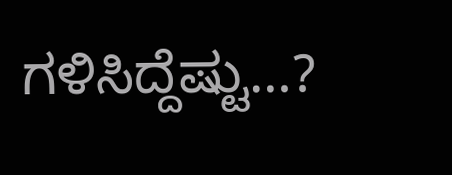ಗಳಿಸಿದ್ದೆಷ್ಟು…?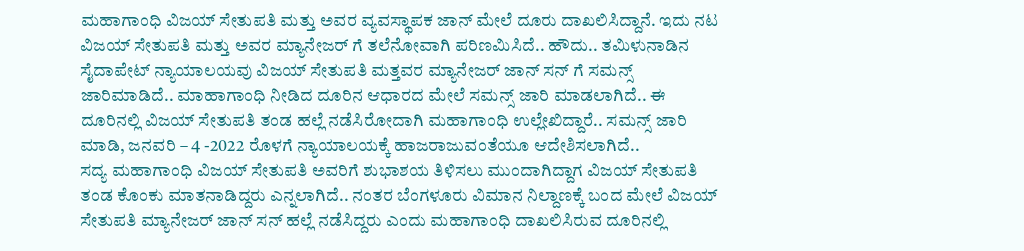ಮಹಾಗಾಂಧಿ ವಿಜಯ್ ಸೇತುಪತಿ ಮತ್ತು ಅವರ ವ್ಯವಸ್ಥಾಪಕ ಜಾನ್ ಮೇಲೆ ದೂರು ದಾಖಲಿಸಿದ್ದಾನೆ. ಇದು ನಟ ವಿಜಯ್ ಸೇತುಪತಿ ಮತ್ತು ಅವರ ಮ್ಯಾನೇಜರ್ ಗೆ ತಲೆನೋವಾಗಿ ಪರಿಣಮಿಸಿದೆ.. ಹೌದು.. ತಮಿಳುನಾಡಿನ ಸೈದಾಪೇಟ್ ನ್ಯಾಯಾಲಯವು ವಿಜಯ್ ಸೇತುಪತಿ ಮತ್ತವರ ಮ್ಯಾನೇಜರ್ ಜಾನ್ ಸನ್ ಗೆ ಸಮನ್ಸ್ ಜಾರಿಮಾಡಿದೆ.. ಮಾಹಾಗಾಂಧಿ ನೀಡಿದ ದೂರಿನ ಆಧಾರದ ಮೇಲೆ ಸಮನ್ಸ್ ಜಾರಿ ಮಾಡಲಾಗಿದೆ.. ಈ ದೂರಿನಲ್ಲಿ ವಿಜಯ್ ಸೇತುಪತಿ ತಂಡ ಹಲ್ಲೆ ನಡೆಸಿರೋದಾಗಿ ಮಹಾಗಾಂಧಿ ಉಲ್ಲೇಖಿದ್ದಾರೆ.. ಸಮನ್ಸ್ ಜಾರಿ ಮಾಡಿ, ಜನವರಿ – 4 -2022 ರೊಳಗೆ ನ್ಯಾಯಾಲಯಕ್ಕೆ ಹಾಜರಾಜುವಂತೆಯೂ ಆದೇಶಿಸಲಾಗಿದೆ..
ಸದ್ಯ ಮಹಾಗಾಂಧಿ ವಿಜಯ್ ಸೇತುಪತಿ ಅವರಿಗೆ ಶುಭಾಶಯ ತಿಳಿಸಲು ಮುಂದಾಗಿದ್ದಾಗ ವಿಜಯ್ ಸೇತುಪತಿ ತಂಡ ಕೊಂಕು ಮಾತನಾಡಿದ್ದರು ಎನ್ನಲಾಗಿದೆ.. ನಂತರ ಬೆಂಗಳೂರು ವಿಮಾನ ನಿಲ್ದಾಣಕ್ಕೆ ಬಂದ ಮೇಲೆ ವಿಜಯ್ ಸೇತುಪತಿ ಮ್ಯಾನೇಜರ್ ಜಾನ್ ಸನ್ ಹಲ್ಲೆ ನಡೆಸಿದ್ದರು ಎಂದು ಮಹಾಗಾಂಧಿ ದಾಖಲಿಸಿರುವ ದೂರಿನಲ್ಲಿ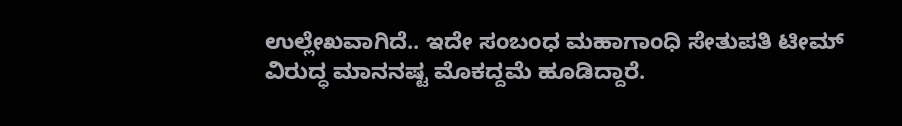ಉಲ್ಲೇಖವಾಗಿದೆ.. ಇದೇ ಸಂಬಂಧ ಮಹಾಗಾಂಧಿ ಸೇತುಪತಿ ಟೀಮ್ ವಿರುದ್ಧ ಮಾನನಷ್ಟ ಮೊಕದ್ದಮೆ ಹೂಡಿದ್ದಾರೆ.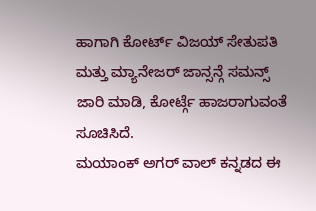ಹಾಗಾಗಿ ಕೋರ್ಟ್ ವಿಜಯ್ ಸೇತುಪತಿ ಮತ್ತು ಮ್ಯಾನೇಜರ್ ಜಾನ್ಸನ್ಗೆ ಸಮನ್ಸ್ ಜಾರಿ ಮಾಡಿ, ಕೋರ್ಟ್ಗೆ ಹಾಜರಾಗುವಂತೆ ಸೂಚಿಸಿದೆ.
ಮಯಾಂಕ್ ಅಗರ್ ವಾಲ್ ಕನ್ನಡದ ಈ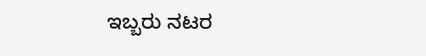ಇಬ್ಬರು ನಟರ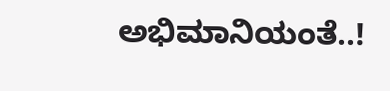ಅಭಿಮಾನಿಯಂತೆ..!